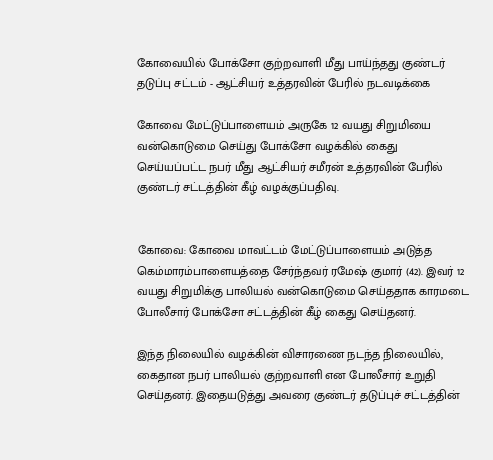கோவையில் போக்சோ குற்றவாளி மீது பாய்ந்தது குண்டர் தடுப்பு சட்டம் - ஆட்சியர் உத்தரவின் பேரில் நடவடிக்கை

கோவை மேட்டுப்பாளையம் அருகே 12 வயது சிறுமியை வன்கொடுமை செய்து போக்சோ வழக்கில் கைது செய்யப்பட்ட நபர் மீது ஆட்சியர் சமீரன் உத்தரவின் பேரில் குண்டர் சட்டத்தின் கீழ் வழக்குப்பதிவு.


கோவை: கோவை மாவட்டம் மேட்டுப்பாளையம் அடுத்த கெம்மாரம்பாளையத்தை சேர்ந்தவர் ரமேஷ் குமார் (42). இவர் 12 வயது சிறுமிக்கு பாலியல் வன்கொடுமை செய்ததாக காரமடை போலீசார் போக்சோ சட்டத்தின் கீழ் கைது செய்தனர்.

இந்த நிலையில் வழக்கின் விசாரணை நடந்த நிலையில், கைதான நபர் பாலியல் குற்றவாளி என போலீசார் உறுதி செய்தனர். இதையடுத்து அவரை குண்டர் தடுப்புச் சட்டத்தின்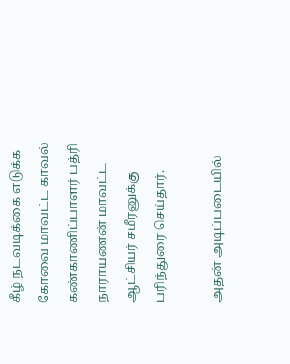கீழ் நடவடிக்கை எடுக்க கோவை மாவட்ட காவல் கண்காணிப்பாளர் பத்ரி நாராயணன் மாவட்ட ஆட்சியர் சமீரனுக்கு பரிந்துரை செய்தார்.

அதன் அடிப்படையில்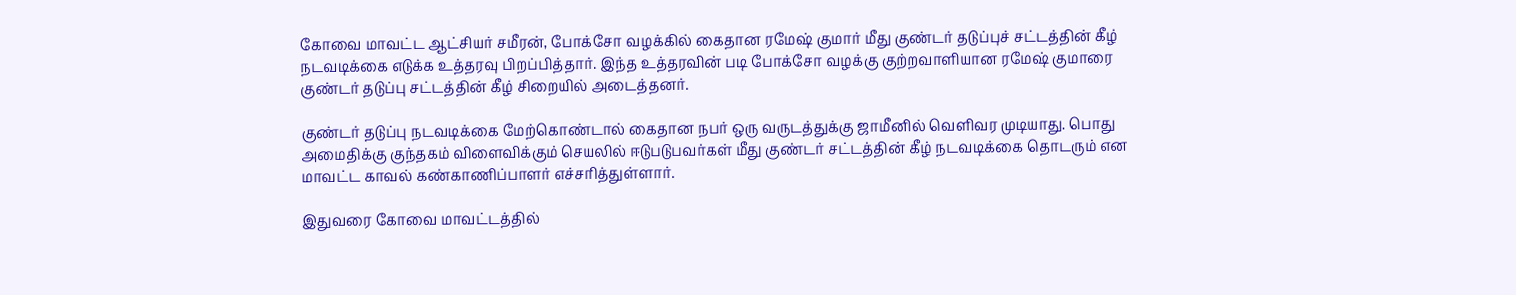கோவை மாவட்ட ஆட்சியர் சமீரன், போக்சோ வழக்கில் கைதான ரமேஷ் குமார் மீது குண்டர் தடுப்புச் சட்டத்தின் கீழ் நடவடிக்கை எடுக்க உத்தரவு பிறப்பித்தார். இந்த உத்தரவின் படி போக்சோ வழக்கு குற்றவாளியான ரமேஷ் குமாரை குண்டர் தடுப்பு சட்டத்தின் கீழ் சிறையில் அடைத்தனர்.

குண்டர் தடுப்பு நடவடிக்கை மேற்கொண்டால் கைதான நபர் ஒரு வருடத்துக்கு ஜாமீனில் வெளிவர முடியாது. பொது அமைதிக்கு குந்தகம் விளைவிக்கும் செயலில் ஈடுபடுபவர்கள் மீது குண்டர் சட்டத்தின் கீழ் நடவடிக்கை தொடரும் என மாவட்ட காவல் கண்காணிப்பாளர் எச்சரித்துள்ளார்.

இதுவரை கோவை மாவட்டத்தில்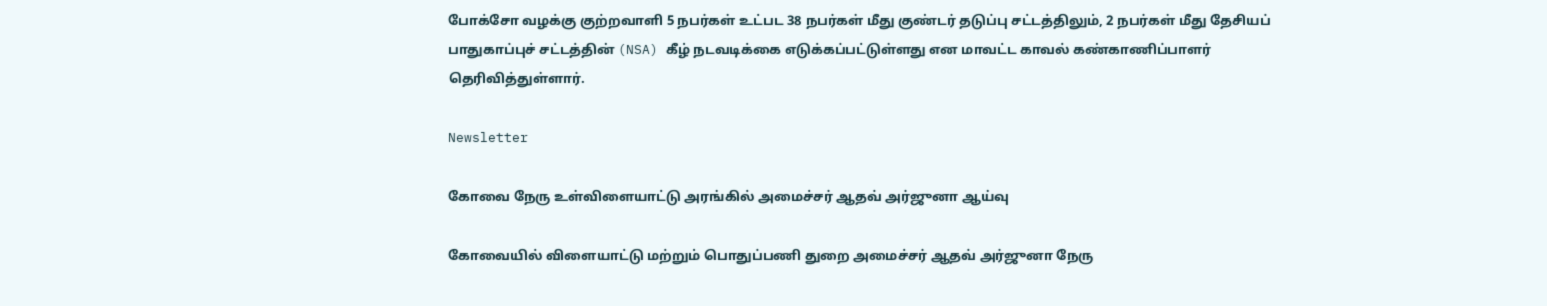போக்சோ வழக்கு குற்றவாளி 5 நபர்கள் உட்பட 38 நபர்கள் மீது குண்டர் தடுப்பு சட்டத்திலும், 2 நபர்கள் மீது தேசியப் பாதுகாப்புச் சட்டத்தின் (NSA) கீழ் நடவடிக்கை எடுக்கப்பட்டுள்ளது என மாவட்ட காவல் கண்காணிப்பாளர் தெரிவித்துள்ளார்.

Newsletter

கோவை நேரு உள்விளையாட்டு அரங்கில் அமைச்சர் ஆதவ் அர்ஜுனா ஆய்வு

கோவையில் விளையாட்டு மற்றும் பொதுப்பணி துறை அமைச்சர் ஆதவ் அர்ஜுனா நேரு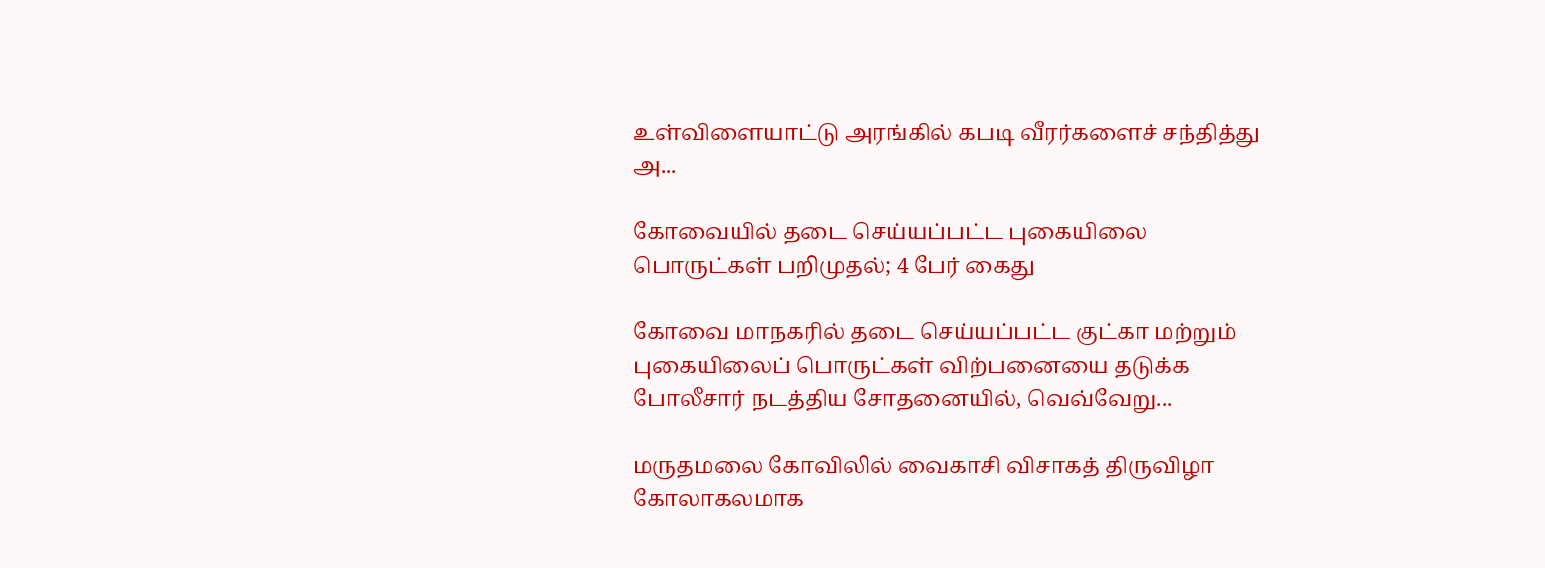உள்விளையாட்டு அரங்கில் கபடி வீரர்களைச் சந்தித்து அ...

கோவையில் தடை செய்யப்பட்ட புகையிலை பொருட்கள் பறிமுதல்; 4 பேர் கைது

கோவை மாநகரில் தடை செய்யப்பட்ட குட்கா மற்றும் புகையிலைப் பொருட்கள் விற்பனையை தடுக்க போலீசார் நடத்திய சோதனையில், வெவ்வேறு...

மருதமலை கோவிலில் வைகாசி விசாகத் திருவிழா கோலாகலமாக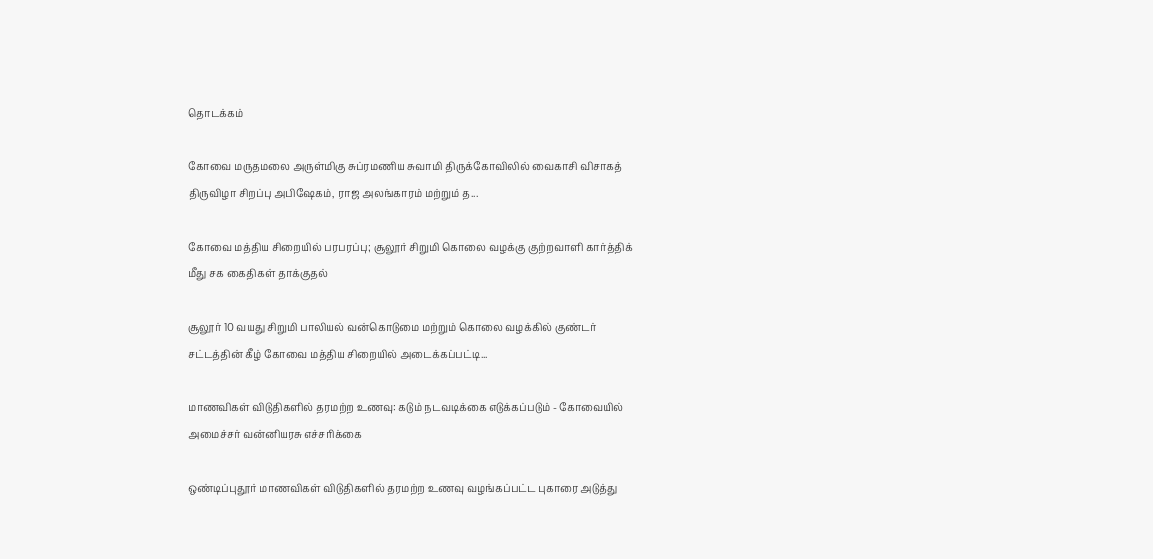தொடக்கம்

கோவை மருதமலை அருள்மிகு சுப்ரமணிய சுவாமி திருக்கோவிலில் வைகாசி விசாகத் திருவிழா சிறப்பு அபிஷேகம், ராஜ அலங்காரம் மற்றும் த...

கோவை மத்திய சிறையில் பரபரப்பு; சூலூர் சிறுமி கொலை வழக்கு குற்றவாளி கார்த்திக் மீது சக கைதிகள் தாக்குதல்

சூலூர் 10 வயது சிறுமி பாலியல் வன்கொடுமை மற்றும் கொலை வழக்கில் குண்டர் சட்டத்தின் கீழ் கோவை மத்திய சிறையில் அடைக்கப்பட்டி...

மாணவிகள் விடுதிகளில் தரமற்ற உணவு: கடும் நடவடிக்கை எடுக்கப்படும் - கோவையில் அமைச்சர் வன்னியரசு எச்சரிக்கை

ஒண்டிப்புதூர் மாணவிகள் விடுதிகளில் தரமற்ற உணவு வழங்கப்பட்ட புகாரை அடுத்து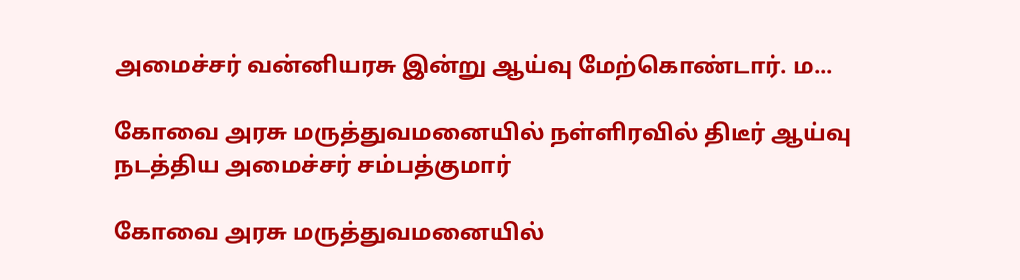அமைச்சர் வன்னியரசு இன்று ஆய்வு மேற்கொண்டார். ம...

கோவை அரசு மருத்துவமனையில் நள்ளிரவில் திடீர் ஆய்வு நடத்திய அமைச்சர் சம்பத்குமார்

கோவை அரசு மருத்துவமனையில்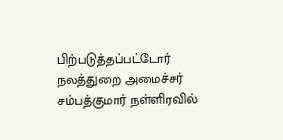பிற்படுத்தப்பட்டோர் நலத்துறை அமைச்சர் சம்பத்குமார் நள்ளிரவில்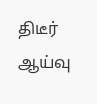திடீர் ஆய்வு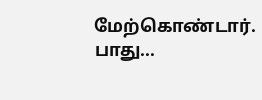மேற்கொண்டார். பாது...